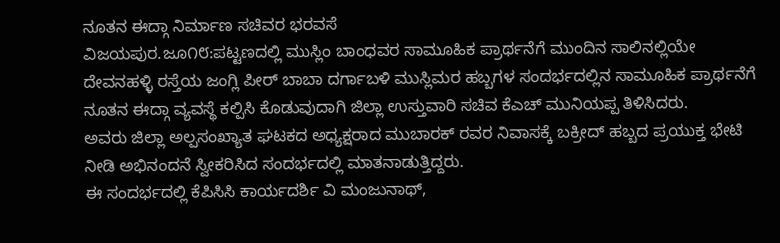ನೂತನ ಈದ್ಗಾ ನಿರ್ಮಾಣ ಸಚಿವರ ಭರವಸೆ
ವಿಜಯಪುರ.ಜೂ೧೮:ಪಟ್ಟಣದಲ್ಲಿ ಮುಸ್ಲಿಂ ಬಾಂಧವರ ಸಾಮೂಹಿಕ ಪ್ರಾರ್ಥನೆಗೆ ಮುಂದಿನ ಸಾಲಿನಲ್ಲಿಯೇ ದೇವನಹಳ್ಳಿ ರಸ್ತೆಯ ಜಂಗ್ಲಿ ಪೀರ್ ಬಾಬಾ ದರ್ಗಾಬಳಿ ಮುಸ್ಲಿಮರ ಹಬ್ಬಗಳ ಸಂದರ್ಭದಲ್ಲಿನ ಸಾಮೂಹಿಕ ಪ್ರಾರ್ಥನೆಗೆ ನೂತನ ಈದ್ಗಾ ವ್ಯವಸ್ಥೆ ಕಲ್ಪಿಸಿ ಕೊಡುವುದಾಗಿ ಜಿಲ್ಲಾ ಉಸ್ತುವಾರಿ ಸಚಿವ ಕೆಎಚ್ ಮುನಿಯಪ್ಪ ತಿಳಿಸಿದರು.
ಅವರು ಜಿಲ್ಲಾ ಅಲ್ಪಸಂಖ್ಯಾತ ಘಟಕದ ಅಧ್ಯಕ್ಷರಾದ ಮುಬಾರಕ್ ರವರ ನಿವಾಸಕ್ಕೆ ಬಕ್ರೀದ್ ಹಬ್ಬದ ಪ್ರಯುಕ್ತ ಭೇಟಿ ನೀಡಿ ಅಭಿನಂದನೆ ಸ್ವೀಕರಿಸಿದ ಸಂದರ್ಭದಲ್ಲಿ ಮಾತನಾಡುತ್ತಿದ್ದರು.
ಈ ಸಂದರ್ಭದಲ್ಲಿ ಕೆಪಿಸಿಸಿ ಕಾರ್ಯದರ್ಶಿ ವಿ ಮಂಜುನಾಥ್,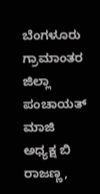ಬೆಂಗಳೂರು ಗ್ರಾಮಾಂತರ ಜಿಲ್ಲಾ ಪಂಚಾಯತ್ ಮಾಜಿ ಅಧ್ಯಕ್ಷ ಬಿ ರಾಜಣ್ಣ,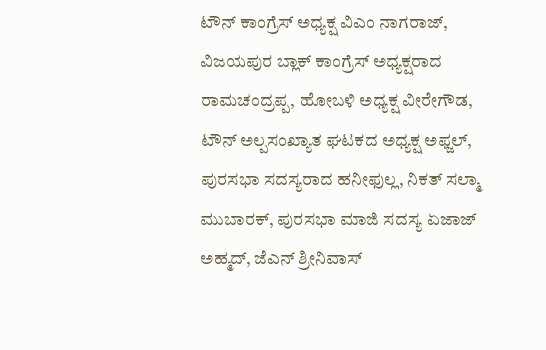ಟೌನ್ ಕಾಂಗ್ರೆಸ್ ಅಧ್ಯಕ್ಷ ವಿಎಂ ನಾಗರಾಜ್, ವಿಜಯಪುರ ಬ್ಲಾಕ್ ಕಾಂಗ್ರೆಸ್ ಅಧ್ಯಕ್ಷರಾದ ರಾಮಚಂದ್ರಪ್ಪ, ಹೋಬಳಿ ಅಧ್ಯಕ್ಷ ವೀರೇಗೌಡ, ಟೌನ್ ಅಲ್ಪಸಂಖ್ಯಾತ ಘಟಕದ ಅಧ್ಯಕ್ಷ ಅಫ್ಜಲ್, ಪುರಸಭಾ ಸದಸ್ಯರಾದ ಹನೀಫುಲ್ಲ, ನಿಕತ್ ಸಲ್ಮಾ ಮುಬಾರಕ್, ಪುರಸಭಾ ಮಾಜಿ ಸದಸ್ಯ ಏಜಾಜ್ ಅಹ್ಮದ್, ಜೆಎನ್ ಶ್ರೀನಿವಾಸ್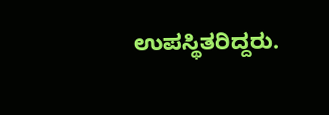ಉಪಸ್ಥಿತರಿದ್ದರು.